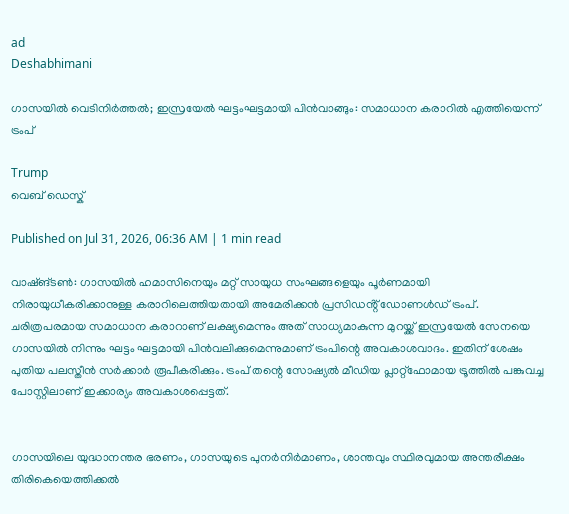ad
Deshabhimani

ഗാസയിൽ വെടിനിർത്തൽ; ഇസ്രയേൽ ഘട്ടംഘട്ടമായി പിൻവാങ്ങും: സമാധാന കരാറിൽ എത്തിയെന്ന് ട്രംപ്

Trump
വെബ് ഡെസ്ക്

Published on Jul 31, 2026, 06:36 AM | 1 min read

വാഷ്ങ്ടൺ: ഗാസയിൽ ഹമാസിനെയും മറ്റ് സായുധ സംഘങ്ങളെയും പൂർണമായി നിരായുധീകരിക്കാനുള്ള കരാറിലെത്തിയതായി അമേരിക്കൻ പ്രസിഡൻ്റ് ഡോണൾഡ് ട്രംപ്. ചരിത്രപരമായ സമാധാന കരാറാണ് ലക്ഷ്യമെന്നും അത് സാധ്യമാകുന്ന മുറയ്ക്ക് ഇസ്രയേൽ സേനയെ ഗാസയിൽ നിന്നും ഘട്ടം ഘട്ടമായി പിൻവലിക്കുമെന്നുമാണ് ട്രംപിന്റെ അവകാശവാദം. ഇതിന് ശേഷം പുതിയ പലസ്തീൻ സർക്കാർ രൂപീകരിക്കും. ട്രംപ് തന്റെ സോഷ്യൽ മീഡിയ പ്ലാറ്റ്ഫോമായ ട്രൂത്തിൽ പങ്കുവച്ച പോസ്റ്റിലാണ് ഇക്കാര്യം അവകാശപ്പെട്ടത്.


ഗാസയിലെ യുദ്ധാനന്തര ഭരണം, ഗാസയുടെ പുനർനിർമാണം, ശാന്തവും സ്ഥിരവുമായ അന്തരീക്ഷം തിരികെയെത്തിക്കൽ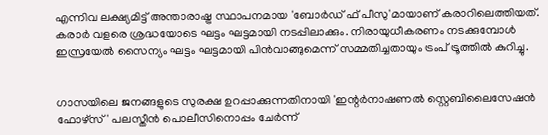എന്നിവ ലക്ഷ്യമിട്ട് അന്താരാഷ്ട്ര സ്ഥാപനമായ 'ബോർഡ് ഫ് പീസു'മായാണ് കരാറിലെത്തിയത്. കരാർ വളരെ ശ്രദ്ധയോടെ ഘട്ടം ഘട്ടമായി നടപ്പിലാക്കും. നിരായുധീകരണം നടക്കുമ്പോൾ ഇസ്രയേൽ സൈന്യം ഘട്ടം ഘട്ടമായി പിൻവാങ്ങുമെന്ന് സമ്മതിച്ചതായും ട്രംപ് ട്രൂത്തിൽ കുറിച്ചു.


ഗാസയിലെ ജനങ്ങളുടെ സുരക്ഷ ഉറപ്പാക്കുന്നതിനായി 'ഇന്റർനാഷണൽ സ്റ്റെബിലൈസേഷൻ ഫോഴ്സ്' പലസ്തീൻ പൊലീസിനൊപ്പം ചേർന്ന്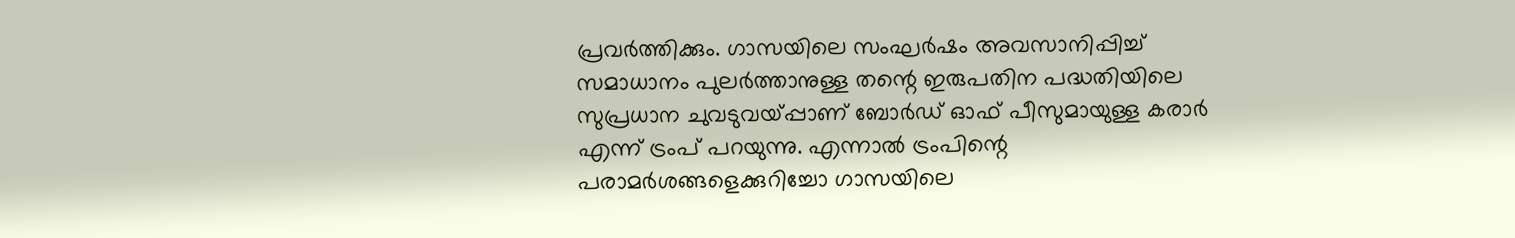പ്രവർത്തിക്കും. ഗാസയിലെ സംഘർഷം അവസാനിപ്പിച്ച് സമാധാനം പുലർത്താനുള്ള തന്റെ ഇരുപതിന പദ്ധതിയിലെ സുപ്രധാന ചുവടുവയ്പ്പാണ് ബോർഡ് ഓഫ് പീസുമായുള്ള കരാർ എന്ന് ട്രംപ് പറയുന്നു. എന്നാൽ ട്രംപിന്റെ പരാമർശങ്ങളെക്കുറിച്ചോ ഗാസയിലെ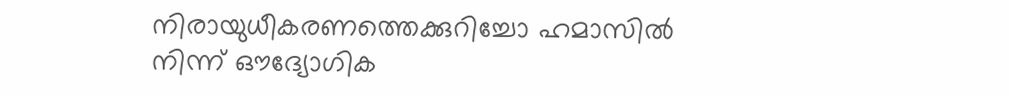നിരായുധീകരണത്തെക്കുറിച്ചോ ഹമാസിൽ നിന്ന് ഔദ്യോഗിക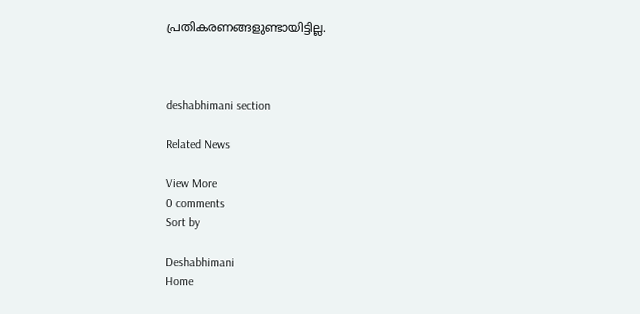പ്രതികരണങ്ങളുണ്ടായിട്ടില്ല.



deshabhimani section

Related News

View More
0 comments
Sort by

Deshabhimani
Home